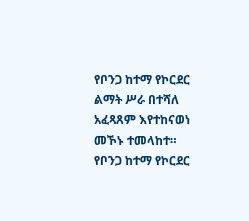የቦንጋ ከተማ የኮርደር ልማት ሥራ በተሻለ አፈጻጸም እየተከናወነ መኾኑ ተመላከተ።
የቦንጋ ከተማ የኮርደር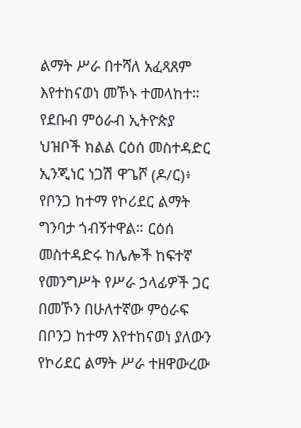ልማት ሥራ በተሻለ አፈጻጸም እየተከናወነ መኾኑ ተመላከተ። የደቡብ ምዕራብ ኢትዮጵያ ህዝቦች ክልል ርዕሰ መስተዳድር ኢንጂነር ነጋሽ ዋጌሾ (ዶ/ር)፥ የቦንጋ ከተማ የኮሪደር ልማት ግንባታ ጎብኝተዋል። ርዕሰ መስተዳድሩ ከሌሎች ከፍተኛ የመንግሥት የሥራ ኃላፊዎች ጋር በመኾን በሁለተኛው ምዕራፍ በቦንጋ ከተማ እየተከናወነ ያለውን የኮሪደር ልማት ሥራ ተዘዋውረው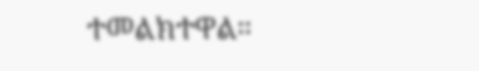ተመልክተዋል።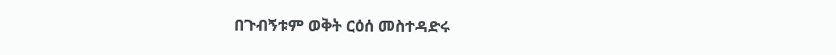በጉብኝቱም ወቅት ርዕሰ መስተዳድሩ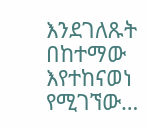እንደገለጹት በከተማው እየተከናወነ የሚገኘው…